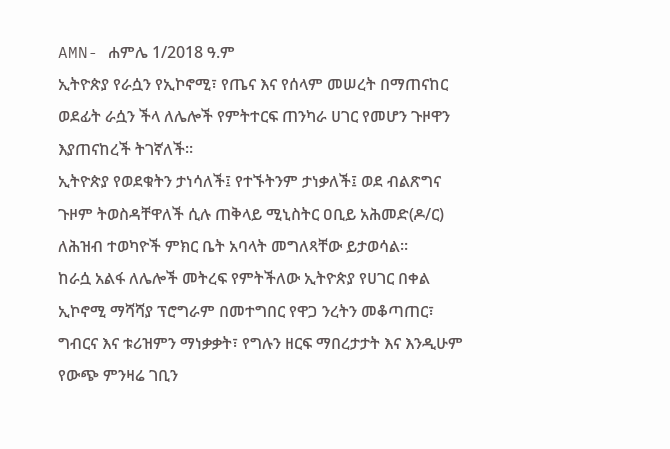AMN- ሐምሌ 1/2018 ዓ.ም
ኢትዮጵያ የራሷን የኢኮኖሚ፣ የጤና እና የሰላም መሠረት በማጠናከር ወደፊት ራሷን ችላ ለሌሎች የምትተርፍ ጠንካራ ሀገር የመሆን ጉዞዋን እያጠናከረች ትገኛለች፡፡
ኢትዮጵያ የወደቁትን ታነሳለች፤ የተኙትንም ታነቃለች፤ ወደ ብልጽግና ጉዞም ትወስዳቸዋለች ሲሉ ጠቅላይ ሚኒስትር ዐቢይ አሕመድ(ዶ/ር) ለሕዝብ ተወካዮች ምክር ቤት አባላት መግለጻቸው ይታወሳል፡፡
ከራሷ አልፋ ለሌሎች መትረፍ የምትችለው ኢትዮጵያ የሀገር በቀል ኢኮኖሚ ማሻሻያ ፕሮግራም በመተግበር የዋጋ ንረትን መቆጣጠር፣ ግብርና እና ቱሪዝምን ማነቃቃት፣ የግሉን ዘርፍ ማበረታታት እና እንዲሁም የውጭ ምንዛሬ ገቢን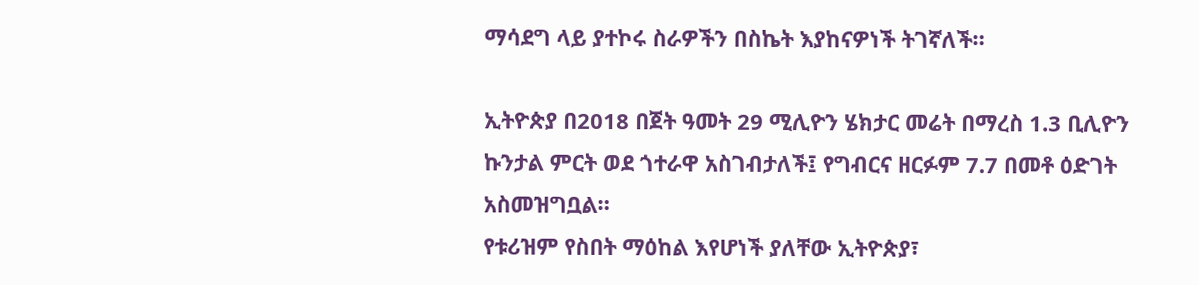ማሳደግ ላይ ያተኮሩ ስራዎችን በስኬት እያከናዎነች ትገኛለች።

ኢትዮጵያ በ2018 በጀት ዓመት 29 ሚሊዮን ሄክታር መሬት በማረስ 1.3 ቢሊዮን ኩንታል ምርት ወደ ጎተራዋ አስገብታለች፤ የግብርና ዘርፉም 7.7 በመቶ ዕድገት አስመዝግቧል።
የቱሪዝም የስበት ማዕከል እየሆነች ያለቸው ኢትዮጵያ፣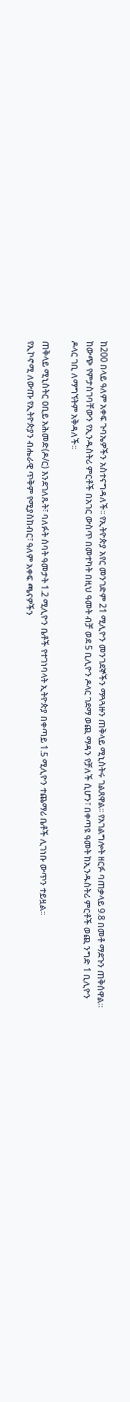ከ200 በላይ ዓለም አቀፍ ጉባኤዎችን አስተናግዳለች፡፡ የኢትዮጵያ አየር መንገድም 21 ሚሊዮን መንገደኞችን ማጓጓዙን ጠቅላይ ሚኒስትሩ ገልጸዋል፡፡ የአገልግሎት ዘርፉ ባጠቃላይ 9.8 በመቶ ማደጉን ጠቅሰዋል።
ከውጭ የምታስገባቸውን የኢንዱስትሪ ምርቶች በአገር ውስጥ በመተካት በዚህ ዓመት ብቻ ወደ 5 ቢሊዮን ዶላር ገደማ ወጪ ማዳን የቻለች ሲሆን፣ በቀጣዩ ዓመት ከኢንዱስትሪ ምርቶች ወጪ ንግድ 1 ቢሊዮን ዶላር ገቢ ለማግኘትም አቅዳለች፡፡

ጠቅላይ ሚኒስትር ዐቢይ አሕመድ(ዶ/ር) እንደገለጹት፣ ባለፉት ሰባት ዓመታት 1.2 ሚሊዮን ቤቶች የተገነባላት ኢትዮጵያ በቀጣይ 1.5 ሚሊዮን ተጨማሪ ቤቶች ሊገነቡ ውጥን ተይዟል፡፡
የኢኮኖሚ ለውጡ የኢትዮጵያን ብሔራዊ ጥቅም የሚያስከብር፣ ዓለም አቀፍ ጫናዎችን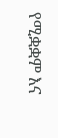የሚቋቋም እና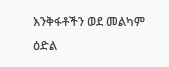እንቅፋቶችን ወደ መልካም ዕድል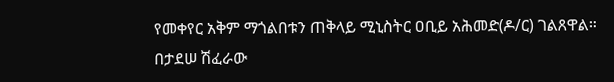የመቀየር አቅም ማጎልበቱን ጠቅላይ ሚኒስትር ዐቢይ አሕመድ(ዶ/ር) ገልጸዋል።
በታደሠ ሽፈራው